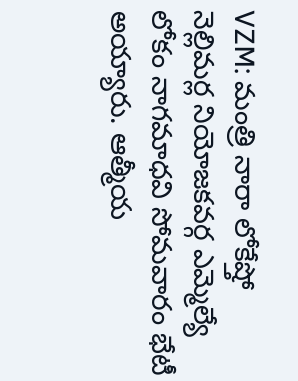VZM: మంత్రి నారా లోకేష్తో నెల్లిమర్ల నియోజకవర్గ ఎమ్మెల్యే లోకం నాగమాధవి సోమవారం భేటీ అయ్యారు. ఆత్మీయ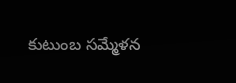కుటుంబ సమ్మేళన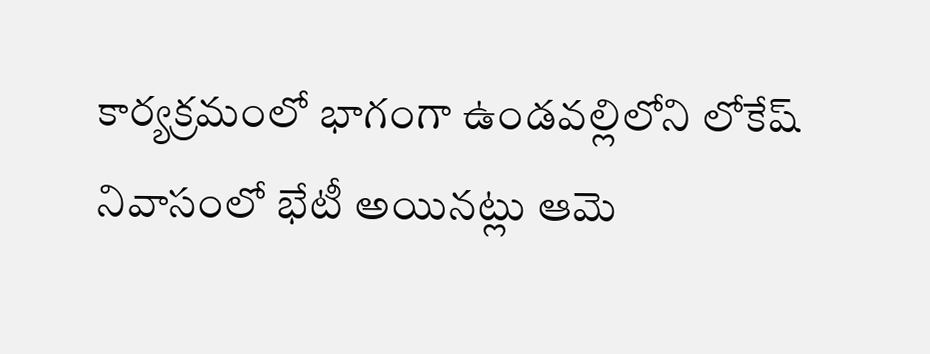కార్యక్రమంలో భాగంగా ఉండవల్లిలోని లోకేష్ నివాసంలో భేటీ అయినట్లు ఆమె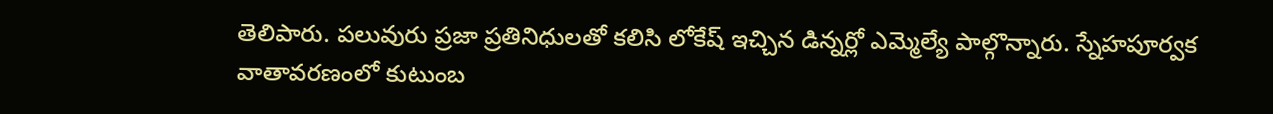తెలిపారు. పలువురు ప్రజా ప్రతినిధులతో కలిసి లోకేష్ ఇచ్చిన డిన్నర్లో ఎమ్మెల్యే పాల్గొన్నారు. స్నేహపూర్వక వాతావరణంలో కుటుంబ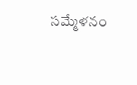సమ్మేళనం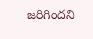జరిగిందని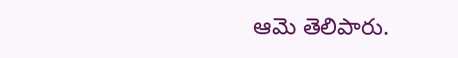ఆమె తెలిపారు.